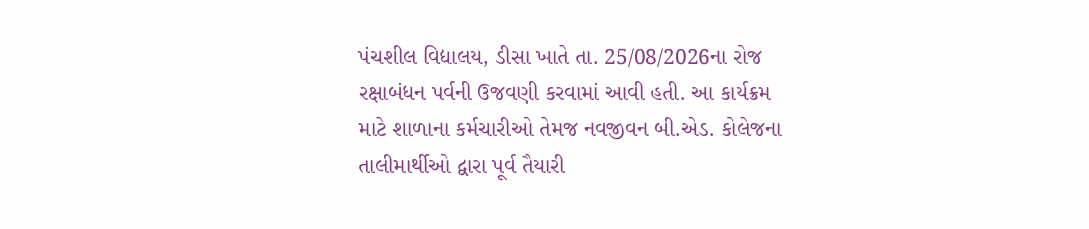પંચશીલ વિદ્યાલય, ડીસા ખાતે તા. 25/08/2026ના રોજ રક્ષાબંધન પર્વની ઉજવણી કરવામાં આવી હતી. આ કાર્યક્રમ માટે શાળાના કર્મચારીઓ તેમજ નવજીવન બી.એડ. કોલેજના તાલીમાર્થીઓ દ્વારા પૂર્વ તૈયારી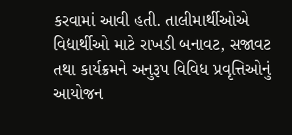કરવામાં આવી હતી. તાલીમાર્થીઓએ વિદ્યાર્થીઓ માટે રાખડી બનાવટ, સજાવટ તથા કાર્યક્રમને અનુરૂપ વિવિધ પ્રવૃત્તિઓનું આયોજન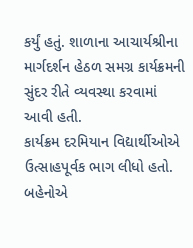કર્યું હતું. શાળાના આચાર્યશ્રીના માર્ગદર્શન હેઠળ સમગ્ર કાર્યક્રમની સુંદર રીતે વ્યવસ્થા કરવામાં આવી હતી.
કાર્યક્રમ દરમિયાન વિદ્યાર્થીઓએ ઉત્સાહપૂર્વક ભાગ લીધો હતો. બહેનોએ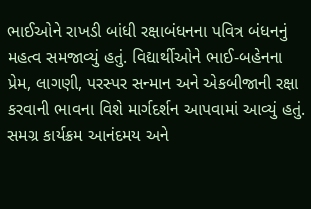ભાઈઓને રાખડી બાંધી રક્ષાબંધનના પવિત્ર બંધનનું મહત્વ સમજાવ્યું હતું. વિદ્યાર્થીઓને ભાઈ-બહેનના પ્રેમ, લાગણી, પરસ્પર સન્માન અને એકબીજાની રક્ષા કરવાની ભાવના વિશે માર્ગદર્શન આપવામાં આવ્યું હતું. સમગ્ર કાર્યક્રમ આનંદમય અને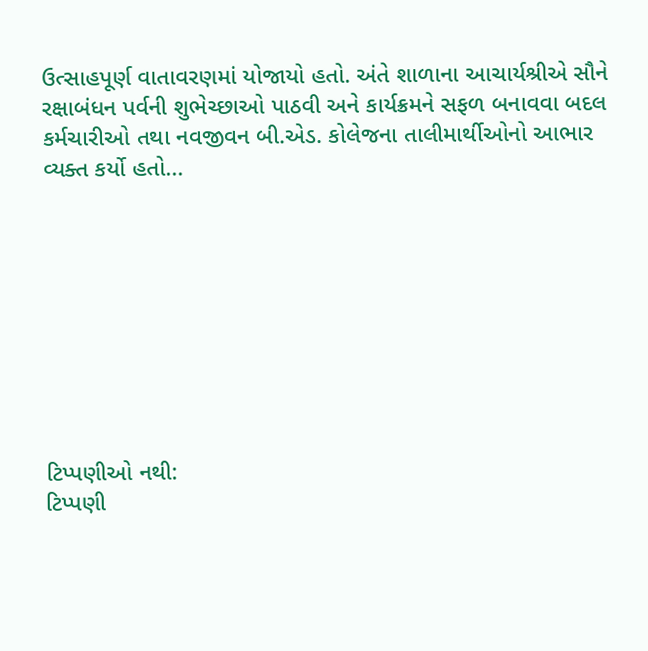ઉત્સાહપૂર્ણ વાતાવરણમાં યોજાયો હતો. અંતે શાળાના આચાર્યશ્રીએ સૌને રક્ષાબંધન પર્વની શુભેચ્છાઓ પાઠવી અને કાર્યક્રમને સફળ બનાવવા બદલ કર્મચારીઓ તથા નવજીવન બી.એડ. કોલેજના તાલીમાર્થીઓનો આભાર વ્યક્ત કર્યો હતો...









ટિપ્પણીઓ નથી:
ટિપ્પણી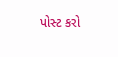પોસ્ટ કરો